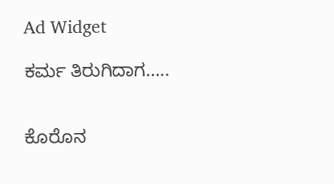Ad Widget

ಕರ್ಮ ತಿರುಗಿದಾಗ…..


ಕೊರೊನ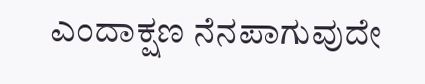ಎಂದಾಕ್ಷಣ ನೆನಪಾಗುವುದೇ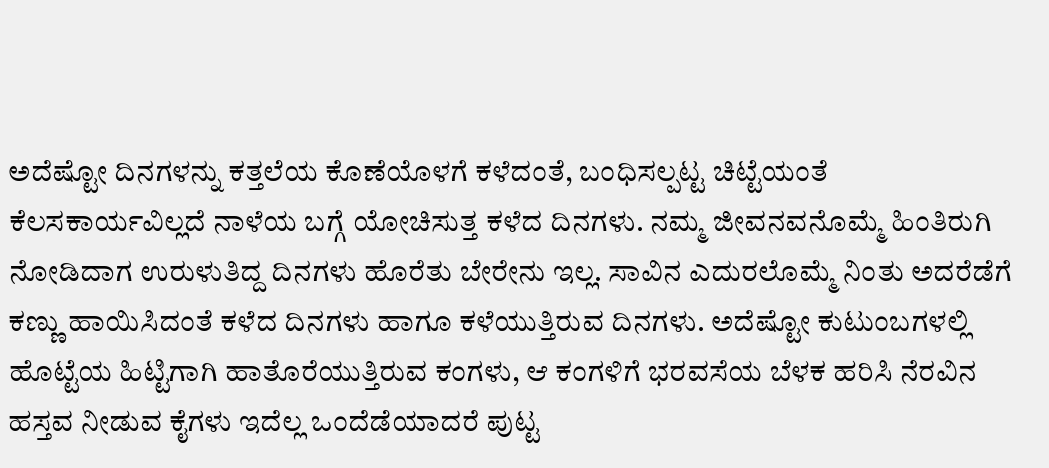ಅದೆಷ್ಟೋ ದಿನಗಳನ್ನು ಕತ್ತಲೆಯ ಕೊಣೆಯೊಳಗೆ ಕಳೆದಂತೆ, ಬಂಧಿಸಲ್ಪಟ್ಟ ಚಿಟ್ಟೆಯಂತೆ ಕೆಲಸಕಾರ್ಯವಿಲ್ಲದೆ ನಾಳೆಯ ಬಗ್ಗೆ ಯೋಚಿಸುತ್ತ ಕಳೆದ ದಿನಗಳು. ನಮ್ಮ ಜೀವನವನೊಮ್ಮೆ ಹಿಂತಿರುಗಿ ನೋಡಿದಾಗ ಉರುಳುತಿದ್ದ ದಿನಗಳು ಹೊರೆತು ಬೇರೇನು ಇಲ್ಲ. ಸಾವಿನ ಎದುರಲೊಮ್ಮೆ ನಿಂತು ಅದರೆಡೆಗೆ ಕಣ್ಣು ಹಾಯಿಸಿದಂತೆ ಕಳೆದ ದಿನಗಳು ಹಾಗೂ ಕಳೆಯುತ್ತಿರುವ ದಿನಗಳು. ಅದೆಷ್ಟೋ ಕುಟುಂಬಗಳಲ್ಲಿ ಹೊಟ್ಟೆಯ ಹಿಟ್ಟಿಗಾಗಿ ಹಾತೊರೆಯುತ್ತಿರುವ ಕಂಗಳು, ಆ ಕಂಗಳಿಗೆ ಭರವಸೆಯ ಬೆಳಕ ಹರಿಸಿ ನೆರವಿನ ಹಸ್ತವ ನೀಡುವ ಕೈಗಳು ಇದೆಲ್ಲ ಒಂದೆಡೆಯಾದರೆ ಪುಟ್ಟ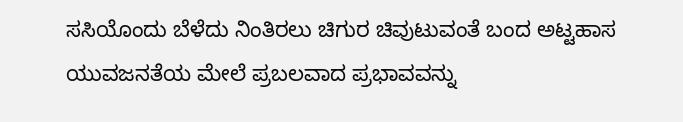ಸಸಿಯೊಂದು ಬೆಳೆದು ನಿಂತಿರಲು ಚಿಗುರ ಚಿವುಟುವಂತೆ ಬಂದ ಅಟ್ಟಹಾಸ ಯುವಜನತೆಯ ಮೇಲೆ ಪ್ರಬಲವಾದ ಪ್ರಭಾವವನ್ನು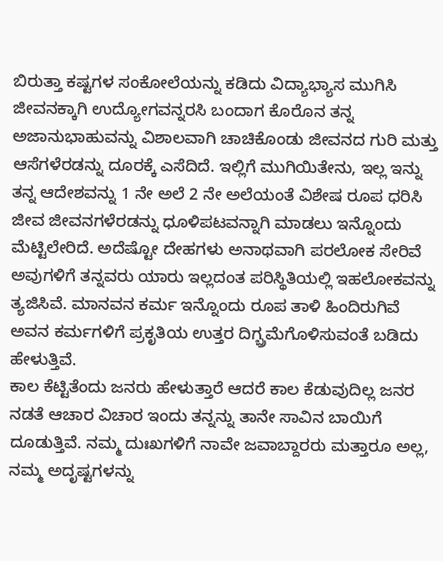ಬಿರುತ್ತಾ ಕಷ್ಟಗಳ ಸಂಕೋಲೆಯನ್ನು ಕಡಿದು ವಿದ್ಯಾಭ್ಯಾಸ ಮುಗಿಸಿ ಜೀವನಕ್ಕಾಗಿ ಉದ್ಯೋಗವನ್ನರಸಿ ಬಂದಾಗ ಕೊರೊನ ತನ್ನ ಅಜಾನುಭಾಹುವನ್ನು ವಿಶಾಲವಾಗಿ ಚಾಚಿಕೊಂಡು ಜೀವನದ ಗುರಿ ಮತ್ತು ಆಸೆಗಳೆರಡನ್ನು ದೂರಕ್ಕೆ ಎಸೆದಿದೆ. ಇಲ್ಲಿಗೆ ಮುಗಿಯಿತೇನು, ಇಲ್ಲ ಇನ್ನು ತನ್ನ ಆದೇಶವನ್ನು 1 ನೇ ಅಲೆ 2 ನೇ ಅಲೆಯಂತೆ ವಿಶೇಷ ರೂಪ ಧರಿಸಿ ಜೀವ ಜೀವನಗಳೆರಡನ್ನು ಧೂಳಿಪಟವನ್ನಾಗಿ ಮಾಡಲು ಇನ್ನೊಂದು ಮೆಟ್ಟಿಲೇರಿದೆ. ಅದೆಷ್ಟೋ ದೇಹಗಳು ಅನಾಥವಾಗಿ ಪರಲೋಕ ಸೇರಿವೆ ಅವುಗಳಿಗೆ ತನ್ನವರು ಯಾರು ಇಲ್ಲದಂತ ಪರಿಸ್ಥಿತಿಯಲ್ಲಿ ಇಹಲೋಕವನ್ನು ತ್ಯಜಿಸಿವೆ. ಮಾನವನ ಕರ್ಮ ಇನ್ನೊಂದು ರೂಪ ತಾಳಿ ಹಿಂದಿರುಗಿವೆ ಅವನ ಕರ್ಮಗಳಿಗೆ ಪ್ರಕೃತಿಯ ಉತ್ತರ ದಿಗ್ಬ್ರಮೆಗೊಳಿಸುವಂತೆ ಬಡಿದು ಹೇಳುತ್ತಿವೆ.
ಕಾಲ ಕೆಟ್ಟಿತೆಂದು ಜನರು ಹೇಳುತ್ತಾರೆ ಆದರೆ ಕಾಲ ಕೆಡುವುದಿಲ್ಲ ಜನರ ನಡತೆ ಆಚಾರ ವಿಚಾರ ಇಂದು ತನ್ನನ್ನು ತಾನೇ ಸಾವಿನ ಬಾಯಿಗೆ ದೂಡುತ್ತಿವೆ. ನಮ್ಮ ದುಃಖಗಳಿಗೆ ನಾವೇ ಜವಾಬ್ದಾರರು ಮತ್ತಾರೂ ಅಲ್ಲ, ನಮ್ಮ ಅದೃಷ್ಟಗಳನ್ನು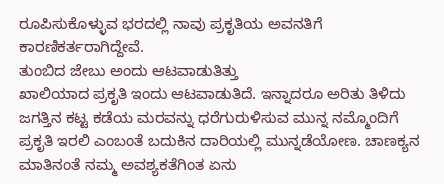ರೂಪಿಸುಕೊಳ್ಳುವ ಭರದಲ್ಲಿ ನಾವು ಪ್ರಕೃತಿಯ ಅವನತಿಗೆ ಕಾರಣಿಕರ್ತರಾಗಿದ್ದೇವೆ.
ತುಂಬಿದ ಜೇಬು ಅಂದು ಆಟವಾಡುತಿತ್ತು
ಖಾಲಿಯಾದ ಪ್ರಕೃತಿ ಇಂದು ಆಟವಾಡುತಿದೆ. ಇನ್ನಾದರೂ ಅರಿತು ತಿಳಿದು ಜಗತ್ತಿನ ಕಟ್ಟ ಕಡೆಯ ಮರವನ್ನು ಧರೆಗುರುಳಿಸುವ ಮುನ್ನ ನಮ್ಮೊಂದಿಗೆ ಪ್ರಕೃತಿ ಇರಲಿ ಎಂಬಂತೆ ಬದುಕಿನ ದಾರಿಯಲ್ಲಿ ಮುನ್ನಡೆಯೋಣ. ಚಾಣಕ್ಯನ ಮಾತಿನಂತೆ ನಮ್ಮ ಅವಶ್ಯಕತೆಗಿಂತ ಏನು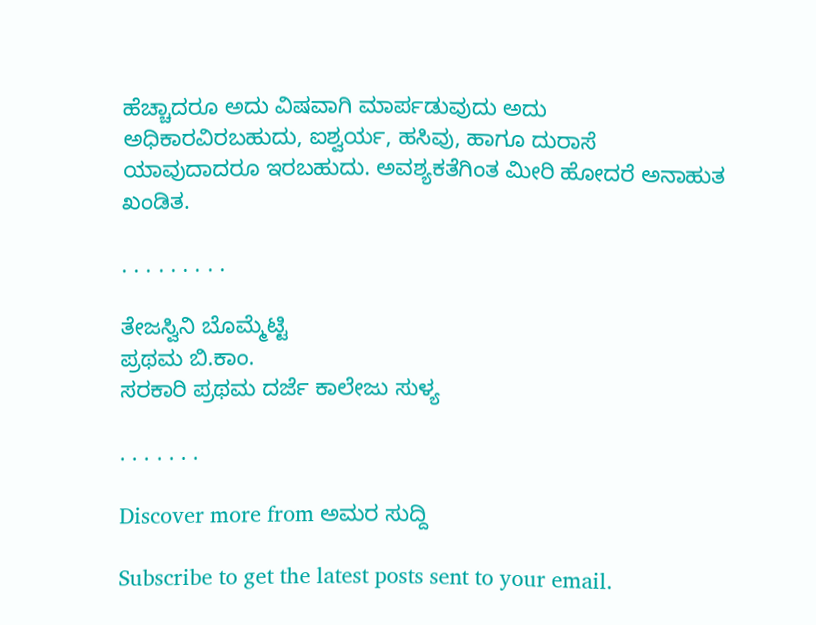ಹೆಚ್ಚಾದರೂ ಅದು ವಿಷವಾಗಿ ಮಾರ್ಪಡುವುದು ಅದು ಅಧಿಕಾರವಿರಬಹುದು, ಐಶ್ವರ್ಯ, ಹಸಿವು, ಹಾಗೂ ದುರಾಸೆ ಯಾವುದಾದರೂ ಇರಬಹುದು. ಅವಶ್ಯಕತೆಗಿಂತ ಮೀರಿ ಹೋದರೆ ಅನಾಹುತ ಖಂಡಿತ.

. . . . . . . . .

ತೇಜಸ್ವಿನಿ ಬೊಮ್ಮೆಟ್ಟಿ
ಪ್ರಥಮ ಬಿ.ಕಾಂ.
ಸರಕಾರಿ ಪ್ರಥಮ ದರ್ಜೆ ಕಾಲೇಜು ಸುಳ್ಯ

. . . . . . .

Discover more from ಅಮರ ಸುದ್ದಿ

Subscribe to get the latest posts sent to your email.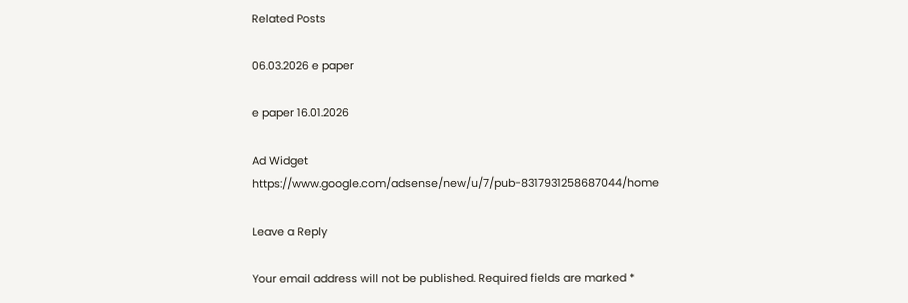Related Posts

06.03.2026 e paper

e paper 16.01.2026

Ad Widget
https://www.google.com/adsense/new/u/7/pub-8317931258687044/home

Leave a Reply

Your email address will not be published. Required fields are marked *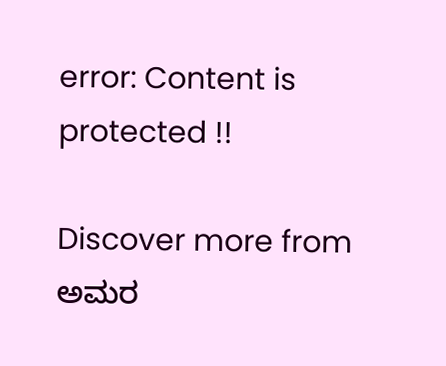error: Content is protected !!

Discover more from ಅಮರ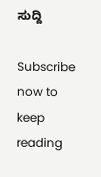ಸುದ್ದಿ

Subscribe now to keep reading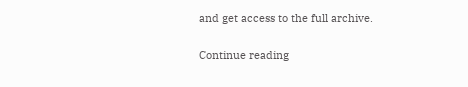and get access to the full archive.

Continue reading